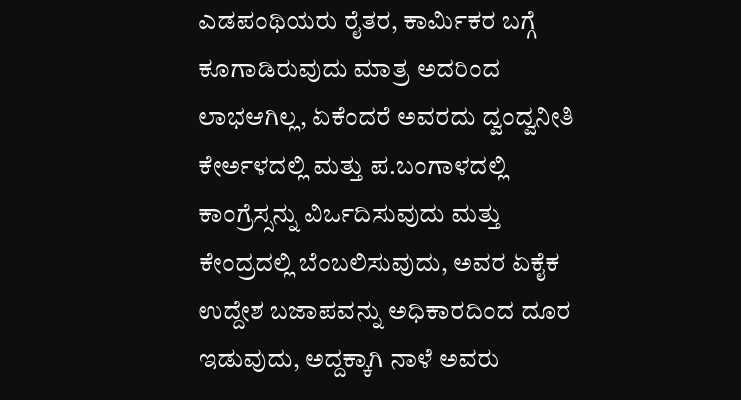ಎಡಪಂಥಿಯರು ರೈತರ, ಕಾರ್ಮಿಕರ ಬಗ್ಗೆ ಕೂಗಾಡಿರುವುದು ಮಾತ್ರ ಅದರಿಂದ ಲಾಭಆಗಿಲ್ಲ, ಏಕೆಂದರೆ ಅವರದು ದ್ವಂದ್ವನೀತಿ ಕೇರ್ಅಳದಲ್ಲಿ ಮತ್ತು ಪ.ಬಂಗಾಳದಲ್ಲಿ ಕಾಂಗ್ರೆಸ್ಸನ್ನು ವಿರ್ಒದಿಸುವುದು ಮತ್ತು ಕೇಂದ್ರದಲ್ಲಿ ಬೆಂಬಲಿಸುವುದು, ಅವರ ಏಕೈಕ ಉದ್ದೇಶ ಬಜಾಪವನ್ನು ಅಧಿಕಾರದಿಂದ ದೂರ ಇಡುವುದು, ಅದ್ದಕ್ಕಾಗಿ ನಾಳೆ ಅವರು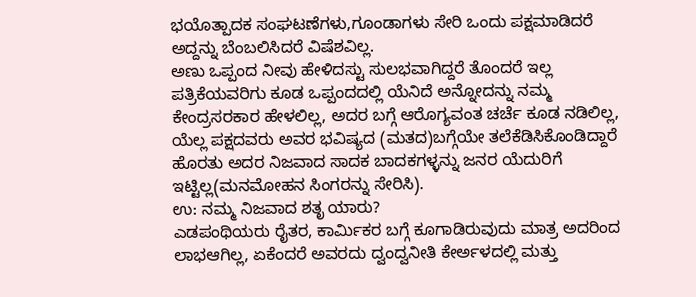ಭಯೊತ್ಪಾದಕ ಸಂಘಟಣೆಗಳು,ಗೂಂಡಾಗಳು ಸೇರಿ ಒಂದು ಪಕ್ಷಮಾಡಿದರೆ ಅದ್ದನ್ನು ಬೆಂಬಲಿಸಿದರೆ ವಿಷೆಶವಿಲ್ಲ.
ಅಣು ಒಪ್ಪಂದ ನೀವು ಹೇಳಿದಸ್ಟು ಸುಲಭವಾಗಿದ್ದರೆ ತೊಂದರೆ ಇಲ್ಲ ಪತ್ರಿಕೆಯವರಿಗು ಕೂಡ ಒಪ್ಪಂದದಲ್ಲಿ ಯೆನಿದೆ ಅನ್ನೋದನ್ನು ನಮ್ಮ ಕೇಂದ್ರಸರಕಾರ ಹೇಳಲಿಲ್ಲ, ಅದರ ಬಗ್ಗೆ ಆರೊಗ್ಯವಂತ ಚರ್ಚೆ ಕೂಡ ನಡಿಲಿಲ್ಲ, ಯೆಲ್ಲ ಪಕ್ಷದವರು ಅವರ ಭವಿಷ್ಯದ (ಮತದ)ಬಗ್ಗೆಯೇ ತಲೆಕೆಡಿಸಿಕೊಂಡಿದ್ದಾರೆ ಹೊರತು ಅದರ ನಿಜವಾದ ಸಾದಕ ಬಾದಕಗಳ್ಳನ್ನು ಜನರ ಯೆದುರಿಗೆ ಇಟ್ಟಿಲ್ಲ(ಮನಮೋಹನ ಸಿಂಗರನ್ನು ಸೇರಿಸಿ).
ಉ: ನಮ್ಮ ನಿಜವಾದ ಶತೃ ಯಾರು?
ಎಡಪಂಥಿಯರು ರೈತರ, ಕಾರ್ಮಿಕರ ಬಗ್ಗೆ ಕೂಗಾಡಿರುವುದು ಮಾತ್ರ ಅದರಿಂದ ಲಾಭಆಗಿಲ್ಲ, ಏಕೆಂದರೆ ಅವರದು ದ್ವಂದ್ವನೀತಿ ಕೇರ್ಅಳದಲ್ಲಿ ಮತ್ತು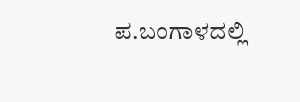ಪ.ಬಂಗಾಳದಲ್ಲಿ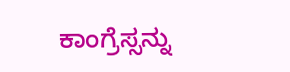ಕಾಂಗ್ರೆಸ್ಸನ್ನು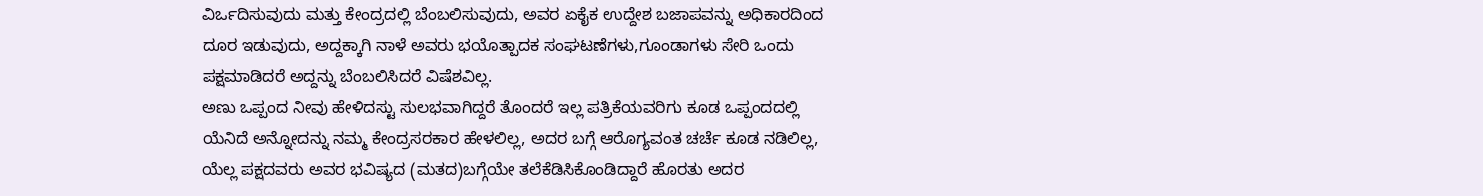ವಿರ್ಒದಿಸುವುದು ಮತ್ತು ಕೇಂದ್ರದಲ್ಲಿ ಬೆಂಬಲಿಸುವುದು, ಅವರ ಏಕೈಕ ಉದ್ದೇಶ ಬಜಾಪವನ್ನು ಅಧಿಕಾರದಿಂದ ದೂರ ಇಡುವುದು, ಅದ್ದಕ್ಕಾಗಿ ನಾಳೆ ಅವರು ಭಯೊತ್ಪಾದಕ ಸಂಘಟಣೆಗಳು,ಗೂಂಡಾಗಳು ಸೇರಿ ಒಂದು ಪಕ್ಷಮಾಡಿದರೆ ಅದ್ದನ್ನು ಬೆಂಬಲಿಸಿದರೆ ವಿಷೆಶವಿಲ್ಲ.
ಅಣು ಒಪ್ಪಂದ ನೀವು ಹೇಳಿದಸ್ಟು ಸುಲಭವಾಗಿದ್ದರೆ ತೊಂದರೆ ಇಲ್ಲ ಪತ್ರಿಕೆಯವರಿಗು ಕೂಡ ಒಪ್ಪಂದದಲ್ಲಿ ಯೆನಿದೆ ಅನ್ನೋದನ್ನು ನಮ್ಮ ಕೇಂದ್ರಸರಕಾರ ಹೇಳಲಿಲ್ಲ, ಅದರ ಬಗ್ಗೆ ಆರೊಗ್ಯವಂತ ಚರ್ಚೆ ಕೂಡ ನಡಿಲಿಲ್ಲ, ಯೆಲ್ಲ ಪಕ್ಷದವರು ಅವರ ಭವಿಷ್ಯದ (ಮತದ)ಬಗ್ಗೆಯೇ ತಲೆಕೆಡಿಸಿಕೊಂಡಿದ್ದಾರೆ ಹೊರತು ಅದರ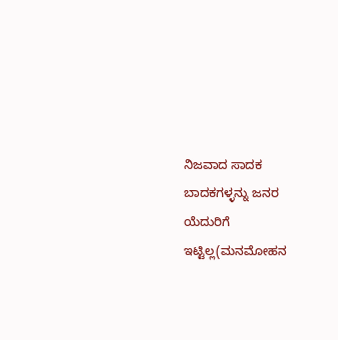ನಿಜವಾದ ಸಾದಕ ಬಾದಕಗಳ್ಳನ್ನು ಜನರ ಯೆದುರಿಗೆ ಇಟ್ಟಿಲ್ಲ(ಮನಮೋಹನ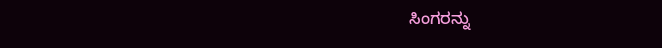ಸಿಂಗರನ್ನು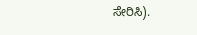ಸೇರಿಸಿ).